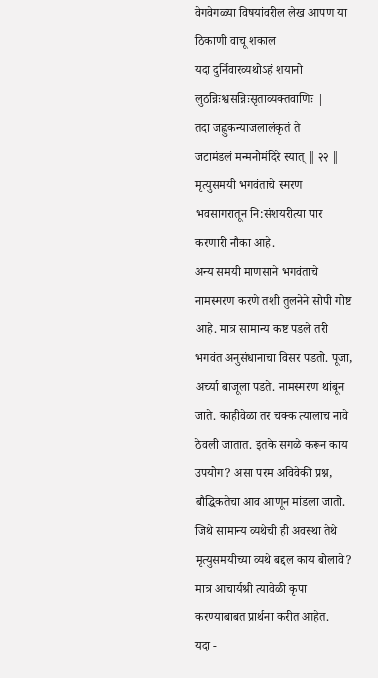वेगवेगळ्या विषयांवरील लेख आपण या ठिकाणी वाचू शकाल
यदा दुर्निवारव्यथोऽहं शयानो
लुठन्निःश्वसन्निःसृताव्यक्तवाणिः |
तदा जह्नुकन्याजलालंकृतं ते
जटामंडलं मन्मनोमंदिरे स्यात् ‖ २२ ‖
मृत्युसमयी भगवंताचे स्मरण भवसागरातून नि:संशयरीत्या पार करणारी नौका आहे.
अन्य समयी माणसाने भगवंताचे नामस्मरण करणे तशी तुलनेने सोपी गोष्ट आहे. मात्र सामान्य कष्ट पडले तरी भगवंत अनुसंधानाचा विसर पडतो. पूजा, अर्च्या बाजूला पडते. नामस्मरण थांबून जाते. काहीवेळा तर चक्क त्यालाच नावे ठेवली जातात. इतके सगळे करून काय उपयोग? असा परम अविवेकी प्रश्न, बौद्धिकतेचा आव आणून मांडला जातो.
जिथे सामान्य व्यथेची ही अवस्था तेथे मृत्युसमयीच्या व्यथे बद्दल काय बोलावे? मात्र आचार्यश्री त्यावेळी कृपा करण्याबाबत प्रार्थना करीत आहेत.
यदा -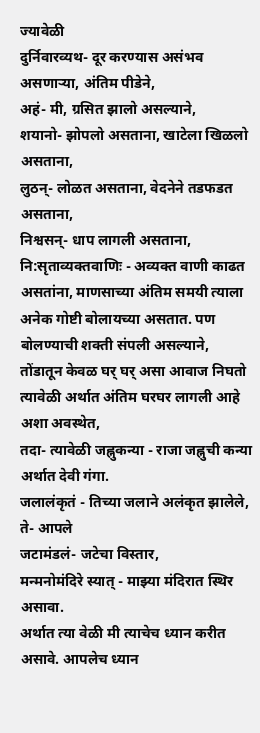ज्यावेळी
दुर्निवारव्यथ- दूर करण्यास असंभव असणाऱ्या, अंतिम पीडेने,
अहं- मी, ग्रसित झालो असल्याने,
शयानो- झोपलो असताना, खाटेला खिळलो असताना,
लुठन्- लोळत असताना, वेदनेने तडफडत असताना,
निश्वसन्- धाप लागली असताना,
नि:सृताव्यक्तवाणिः - अव्यक्त वाणी काढत असतांना, माणसाच्या अंतिम समयी त्याला अनेक गोष्टी बोलायच्या असतात. पण बोलण्याची शक्ती संपली असल्याने, तोंडातून केवळ घर् घर् असा आवाज निघतो त्यावेळी अर्थात अंतिम घरघर लागली आहे अशा अवस्थेत,
तदा- त्यावेळी जह्नुकन्या - राजा जह्नुची कन्या अर्थात देवी गंगा.
जलालंकृतं - तिच्या जलाने अलंकृत झालेले,
ते- आपले
जटामंडलं- जटेचा विस्तार,
मन्मनोमंदिरे स्यात् - माझ्या मंदिरात स्थिर असावा.
अर्थात त्या वेळी मी त्याचेच ध्यान करीत असावे. आपलेच ध्यान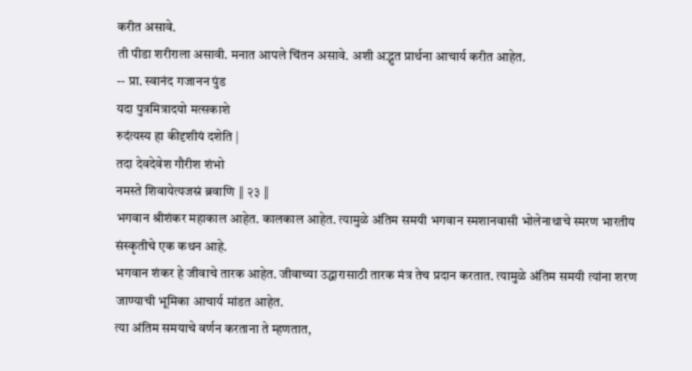करीत असावे.
ती पीडा शरीराला असावी. मनात आपले चिंतन असावे. अशी अद्भुत प्रार्थना आचार्य करीत आहेत.
-- प्रा. स्वानंद गजानन पुंड
यदा पुत्रमित्रादयो मत्सकाशे
रुदंत्यस्य हा कीदृशीयं दशेति |
तदा देवदेवेश गौरीश शंभो
नमस्ते शिवायेत्यजस्रं ब्रवाणि ‖ २३ ‖
भगवान श्रीशंकर महाकाल आहेत. कालकाल आहेत. त्यामुळे अंतिम समयी भगवान स्मशानवासी भोलेनाथाचे स्मरण भारतीय संस्कृतीचे एक कथन आहे.
भगवान शंकर हे जीवाचे तारक आहेत. जीवाच्या उद्धारासाठी तारक मंत्र तेच प्रदान करतात. त्यामुळे अंतिम समयी त्यांना शरण जाण्याची भूमिका आचार्य मांडत आहेत.
त्या अंतिम समयाचे वर्णन करताना ते म्हणतात,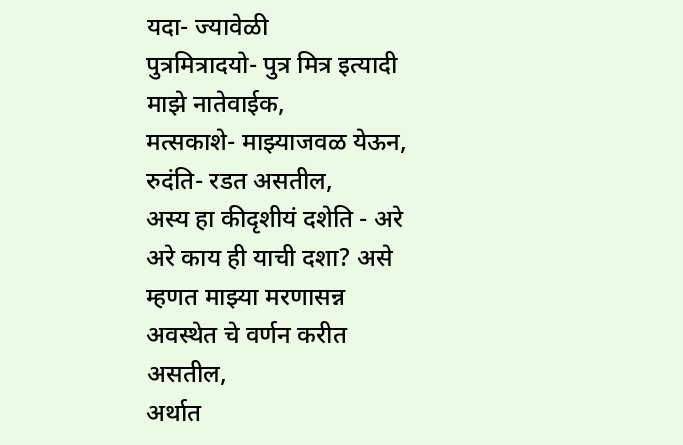यदा- ज्यावेळी
पुत्रमित्रादयो- पुत्र मित्र इत्यादी माझे नातेवाईक,
मत्सकाशे- माझ्याजवळ येऊन,
रुदंति- रडत असतील,
अस्य हा कीदृशीयं दशेति - अरे अरे काय ही याची दशा? असे म्हणत माझ्या मरणासन्न अवस्थेत चे वर्णन करीत असतील,
अर्थात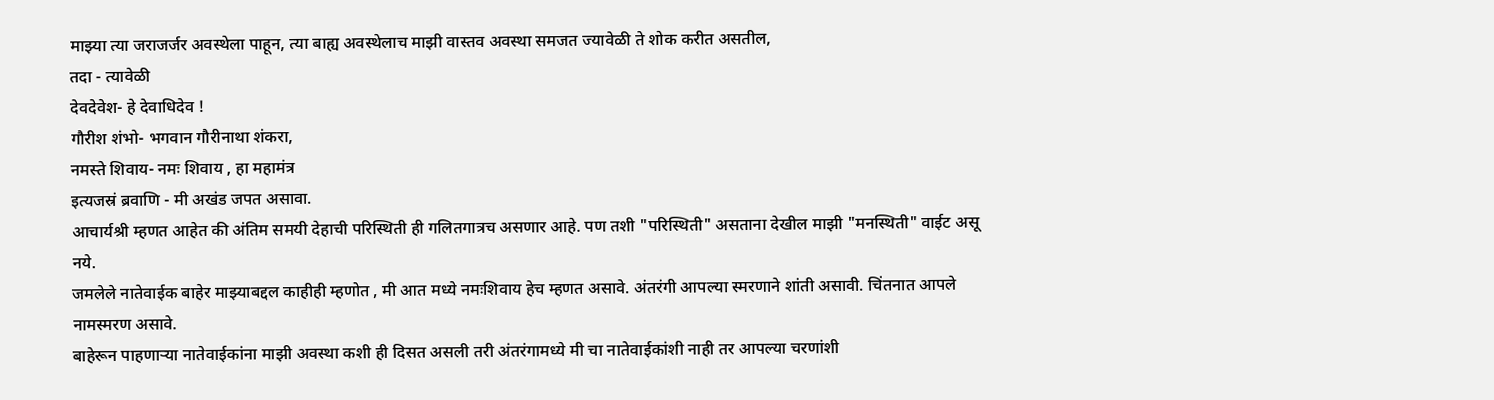माझ्या त्या जराजर्जर अवस्थेला पाहून, त्या बाह्य अवस्थेलाच माझी वास्तव अवस्था समजत ज्यावेळी ते शोक करीत असतील,
तदा - त्यावेळी
देवदेवेश- हे देवाधिदेव !
गौरीश शंभो- भगवान गौरीनाथा शंकरा,
नमस्ते शिवाय- नमः शिवाय , हा महामंत्र
इत्यजस्रं ब्रवाणि - मी अखंड जपत असावा.
आचार्यश्री म्हणत आहेत की अंतिम समयी देहाची परिस्थिती ही गलितगात्रच असणार आहे. पण तशी "परिस्थिती" असताना देखील माझी "मनस्थिती" वाईट असू नये.
जमलेले नातेवाईक बाहेर माझ्याबद्दल काहीही म्हणोत , मी आत मध्ये नमःशिवाय हेच म्हणत असावे. अंतरंगी आपल्या स्मरणाने शांती असावी. चिंतनात आपले नामस्मरण असावे.
बाहेरून पाहणाऱ्या नातेवाईकांना माझी अवस्था कशी ही दिसत असली तरी अंतरंगामध्ये मी चा नातेवाईकांशी नाही तर आपल्या चरणांशी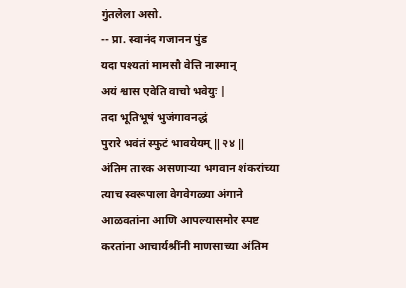गुंतलेला असो.
-- प्रा. स्वानंद गजानन पुंड
यदा पश्यतां मामसौ वेत्ति नास्मान्
अयं श्वास एवेति वाचो भवेयुः |
तदा भूतिभूषं भुजंगावनद्धं
पुरारे भवंतं स्फुटं भावयेयम् ‖ २४ ‖
अंतिम तारक असणाऱ्या भगवान शंकरांच्या त्याच स्वरूपाला वेगवेगळ्या अंगाने आळवतांना आणि आपल्यासमोर स्पष्ट करतांना आचार्यश्रींनी माणसाच्या अंतिम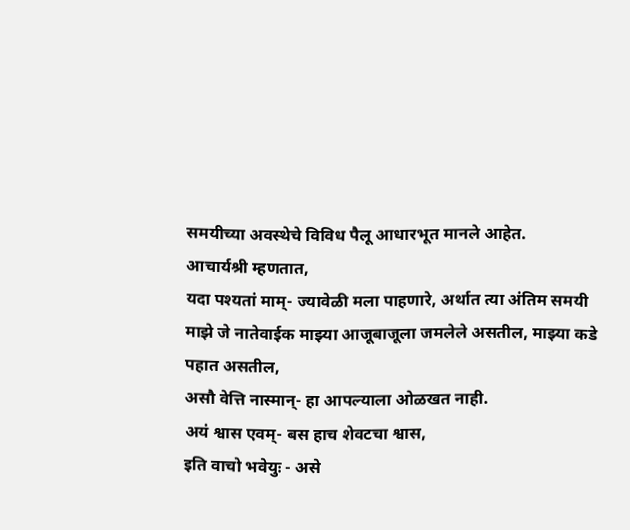समयीच्या अवस्थेचे विविध पैलू आधारभूत मानले आहेत.
आचार्यश्री म्हणतात,
यदा पश्यतां माम्- ज्यावेळी मला पाहणारे, अर्थात त्या अंतिम समयी माझे जे नातेवाईक माझ्या आजूबाजूला जमलेले असतील, माझ्या कडे पहात असतील,
असौ वेत्ति नास्मान्- हा आपल्याला ओळखत नाही.
अयं श्वास एवम्- बस हाच शेवटचा श्वास,
इति वाचो भवेयुः - असे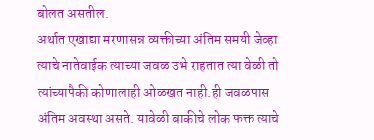बोलत असतील.
अर्थात एखाद्या मरणासन्न व्यक्तीच्या अंतिम समयी जेव्हा त्याचे नातेवाईक त्याच्या जवळ उभे राहतात त्या वेळी तो त्यांच्यापैकी कोणालाही ओळखत नाही.ही जवळपास अंतिम अवस्था असते. यावेळी बाकीचे लोक फक्त त्याचे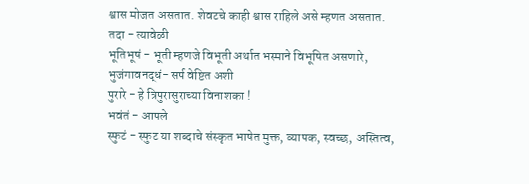श्वास मोजत असतात. शेवटचे काही श्वास राहिले असे म्हणत असतात.
तदा - त्यावेळी
भूतिभूषं - भूती म्हणजे विभूती अर्थात भस्माने विभूषित असणारे,
भुजंगावनद्धं- सर्प वेष्टित अशी
पुरारे - हे त्रिपुरासुराच्या विनाशका !
भवंतं - आपले
स्फुटं - स्फुट या शब्दाचे संस्कृत भाषेत मुक्त, व्यापक, स्वच्छ, अस्तित्व,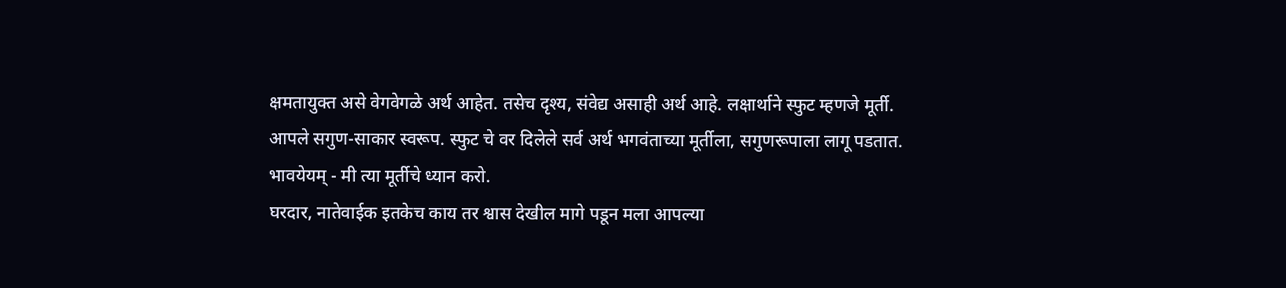क्षमतायुक्त असे वेगवेगळे अर्थ आहेत. तसेच दृश्य, संवेद्य असाही अर्थ आहे. लक्षार्थाने स्फुट म्हणजे मूर्ती.
आपले सगुण-साकार स्वरूप. स्फुट चे वर दिलेले सर्व अर्थ भगवंताच्या मूर्तीला, सगुणरूपाला लागू पडतात.
भावयेयम् - मी त्या मूर्तीचे ध्यान करो.
घरदार, नातेवाईक इतकेच काय तर श्वास देखील मागे पडून मला आपल्या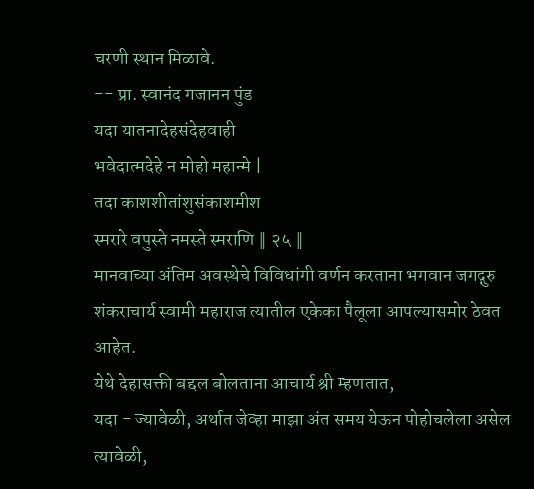चरणी स्थान मिळावे.
-- प्रा. स्वानंद गजानन पुंड
यदा यातनादेहसंदेहवाही
भवेदात्मदेहे न मोहो महान्मे |
तदा काशशीतांशुसंकाशमीश
स्मरारे वपुस्ते नमस्ते स्मराणि ‖ २५ ‖
मानवाच्या अंतिम अवस्थेचे विविधांगी वर्णन करताना भगवान जगद्गुरु शंकराचार्य स्वामी महाराज त्यातील एकेका पैलूला आपल्यासमोर ठेवत आहेत.
येथे देहासक्ती बद्दल बोलताना आचार्य श्री म्हणतात,
यदा - ज्यावेळी, अर्थात जेव्हा माझा अंत समय येऊन पोहोचलेला असेल त्यावेळी,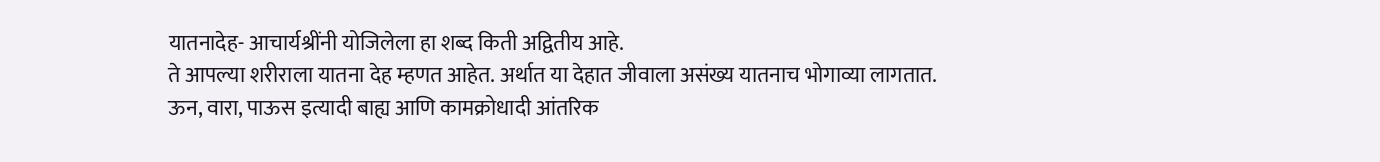यातनादेह- आचार्यश्रींनी योजिलेला हा शब्द किती अद्वितीय आहे.
ते आपल्या शरीराला यातना देह म्हणत आहेत. अर्थात या देहात जीवाला असंख्य यातनाच भोगाव्या लागतात.
ऊन, वारा, पाऊस इत्यादी बाह्य आणि कामक्रोधादी आंतरिक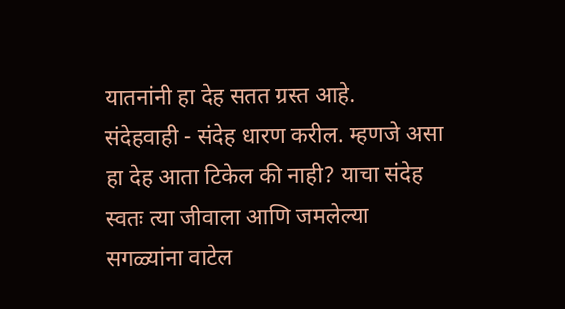यातनांनी हा देह सतत ग्रस्त आहे.
संदेहवाही - संदेह धारण करील. म्हणजे असा हा देह आता टिकेल की नाही? याचा संदेह स्वतः त्या जीवाला आणि जमलेल्या सगळ्यांना वाटेल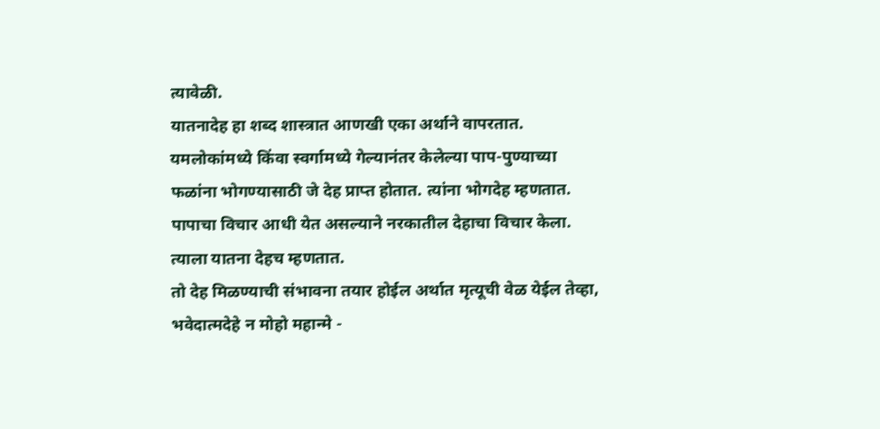त्यावेळी.
यातनादेह हा शब्द शास्त्रात आणखी एका अर्थाने वापरतात. यमलोकांमध्ये किंवा स्वर्गामध्ये गेल्यानंतर केलेल्या पाप-पुण्याच्या फळांना भोगण्यासाठी जे देह प्राप्त होतात. त्यांना भोगदेह म्हणतात.
पापाचा विचार आधी येत असल्याने नरकातील देहाचा विचार केला. त्याला यातना देहच म्हणतात.
तो देह मिळण्याची संभावना तयार होईल अर्थात मृत्यूची वेळ येईल तेव्हा,
भवेदात्मदेहे न मोहो महान्मे -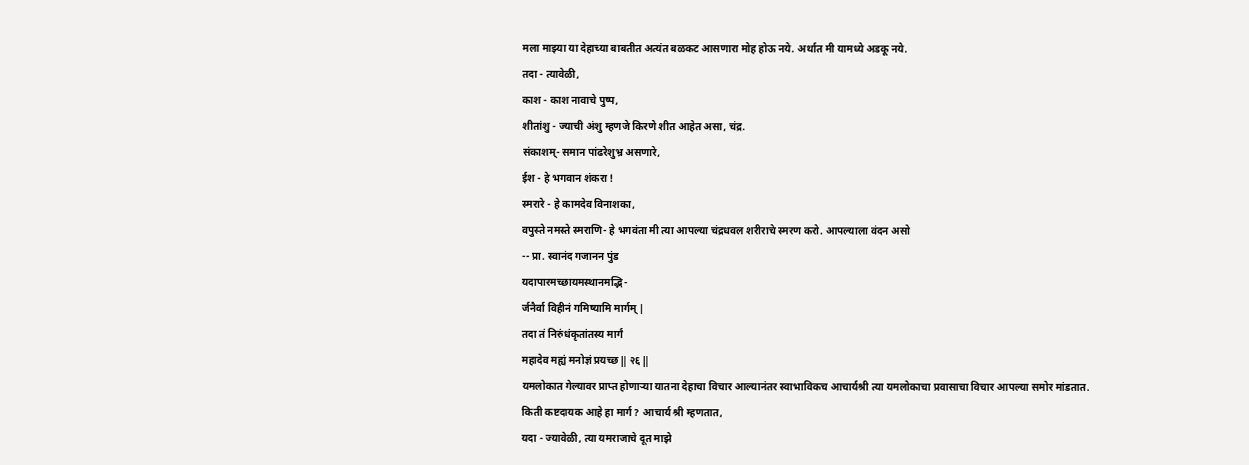मला माझ्या या देहाच्या बाबतीत अत्यंत बळकट आसणारा मोह होऊ नये. अर्थात मी यामध्ये अडकू नये.
तदा - त्यावेळी,
काश - काश नावाचे पुष्प,
शीतांशु - ज्याची अंशु म्हणजे किरणे शीत आहेत असा, चंद्र.
संकाशम्- समान पांढरेशुभ्र असणारे,
ईश - हे भगवान शंकरा !
स्मरारे - हे कामदेव विनाशका,
वपुस्ते नमस्ते स्मराणि- हे भगवंता मी त्या आपल्या चंद्रधवल शरीराचे स्मरण करो. आपल्याला वंदन असो
-- प्रा. स्वानंद गजानन पुंड
यदापारमच्छायमस्थानमद्भि-
र्जनैर्वा विहीनं गमिष्यामि मार्गम् |
तदा तं निरुंधंकृतांतस्य मार्गं
महादेव मह्यं मनोज्ञं प्रयच्छ ‖ २६ ‖
यमलोकात गेल्यावर प्राप्त होणाऱ्या यातना देहाचा विचार आल्यानंतर स्वाभाविकच आचार्यश्री त्या यमलोकाचा प्रवासाचा विचार आपल्या समोर मांडतात.
किती कष्टदायक आहे हा मार्ग? आचार्य श्री म्हणतात,
यदा - ज्यावेळी, त्या यमराजाचे दूत माझे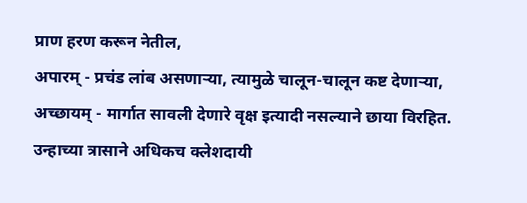प्राण हरण करून नेतील,
अपारम् - प्रचंड लांब असणाऱ्या, त्यामुळे चालून-चालून कष्ट देणाऱ्या,
अच्छायम् - मार्गात सावली देणारे वृक्ष इत्यादी नसल्याने छाया विरहित. उन्हाच्या त्रासाने अधिकच क्लेशदायी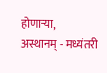होणाऱ्या,
अस्थानम् - मध्यंतरी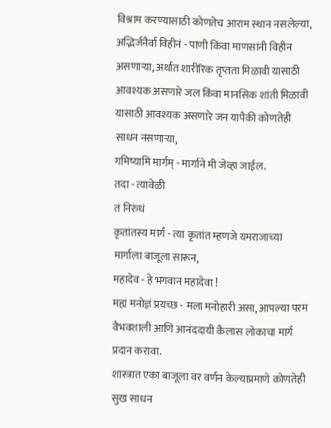विश्राम करण्यासाठी कोणतेच आराम स्थान नसलेल्या,
अद्भिर्जनैर्वा विहीनं - पाणी किंवा माणसांनी विहीन असणाऱ्या, अर्थात शारीरिक तृप्तता मिळावी यासाठी आवश्यक असणारे जल किंवा मानसिक शांती मिळावी यासाठी आवश्यक असणारे जन यापैकी कोणतेही साधन नसणाऱ्या,
गमिष्यामि मार्गम् - मार्गाने मी जेव्हा जाईल.
तदा - त्यावेळी
तं निरुंधं
कृतांतस्य मार्गं - त्या कृतांत म्हणजे यमराजाच्या मार्गाला बाजूला सारून,
महादेव - हे भगवान महादेवा !
मह्यं मनोज्ञं प्रयच्छ - मला मनोहारी असा, आपल्या परम वैभवशाली आणि आनंददायी कैलास लोकाचा मार्ग प्रदान करावा.
शास्त्रात एका बाजूला वर वर्णन केल्याप्रमाणे कोणतेही सुख साधन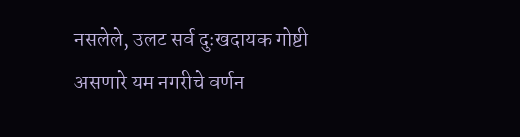नसलेले, उलट सर्व दुःखदायक गोष्टी असणारे यम नगरीचे वर्णन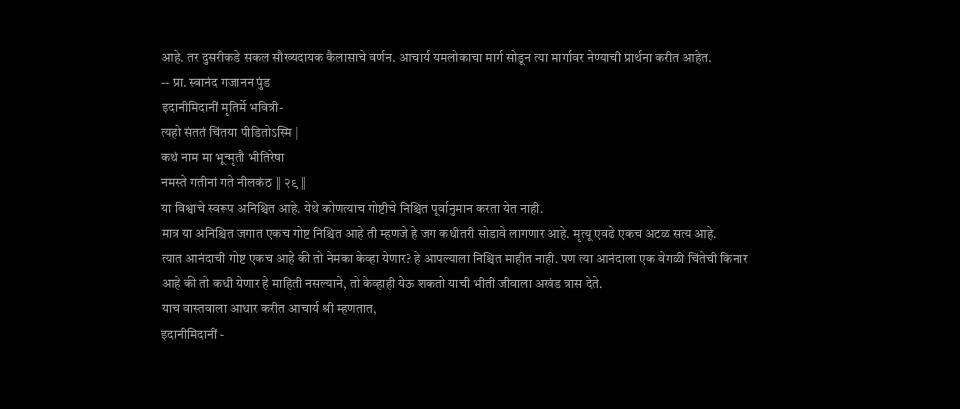आहे. तर दुसरीकडे सकल सौख्यदायक कैलासाचे वर्णन. आचार्य यमलोकाचा मार्ग सोडून त्या मार्गावर नेण्याची प्रार्थना करीत आहेत.
-- प्रा. स्वानंद गजानन पुंड
इदानीमिदानीं मृतिर्मे भवित्री-
त्यहो संततं चिंतया पीडितोऽस्मि |
कथं नाम मा भून्मृतौ भीतिरेषा
नमस्ते गतीनां गते नीलकंठ ‖ २९ ‖
या विश्वाचे स्वरूप अनिश्चित आहे. येथे कोणत्याच गोष्टीचे निश्चित पूर्वानुमान करता येत नाही.
मात्र या अनिश्चित जगात एकच गोष्ट निश्चित आहे ती म्हणजे हे जग कधीतरी सोडावे लागणार आहे. मृत्यू एवढे एकच अटळ सत्य आहे.
त्यात आनंदाची गोष्ट एकच आहे की तो नेमका केव्हा येणार? हे आपल्याला निश्चित माहीत नाही. पण त्या आनंदाला एक वेगळी चिंतेची किनार आहे की तो कधी येणार हे माहिती नसल्याने, तो केव्हाही येऊ शकतो याची भीती जीवाला अखंड त्रास देते.
याच वास्तवाला आधार करीत आचार्य श्री म्हणतात,
इदानीमिदानीं -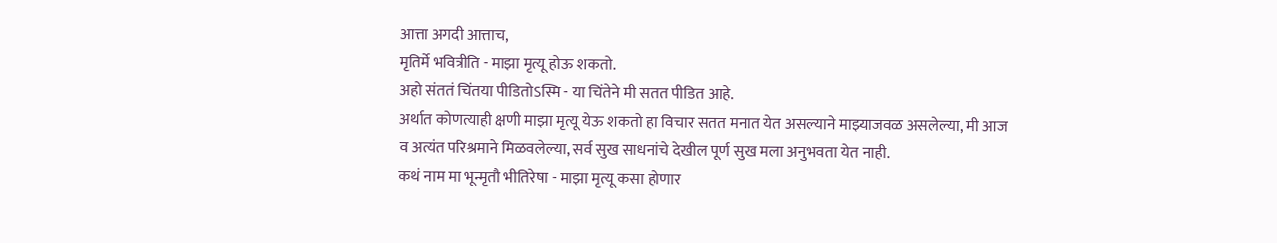आत्ता अगदी आत्ताच,
मृतिर्मे भवित्रीति - माझा मृत्यू होऊ शकतो.
अहो संततं चिंतया पीडितोऽस्मि - या चिंतेने मी सतत पीडित आहे.
अर्थात कोणत्याही क्षणी माझा मृत्यू येऊ शकतो हा विचार सतत मनात येत असल्याने माझ्याजवळ असलेल्या, मी आज व अत्यंत परिश्रमाने मिळवलेल्या, सर्व सुख साधनांचे देखील पूर्ण सुख मला अनुभवता येत नाही.
कथं नाम मा भून्मृतौ भीतिरेषा - माझा मृत्यू कसा होणार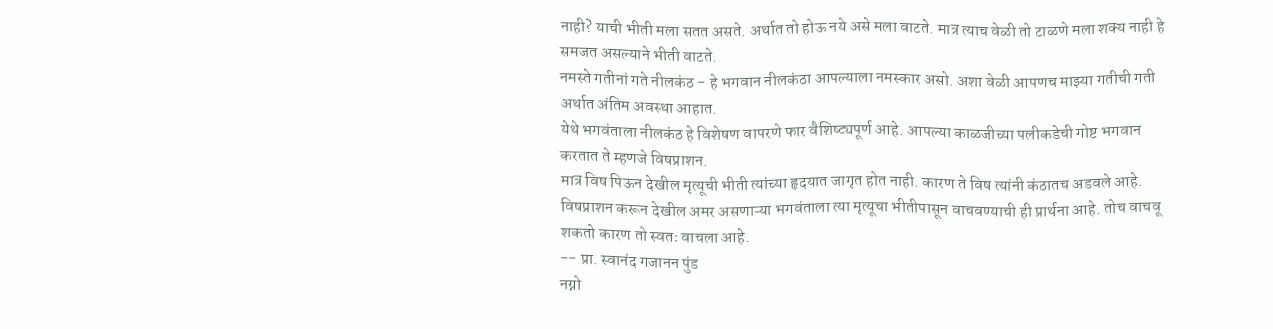नाही? याची भीती मला सतत असते. अर्थात तो होऊ नये असे मला वाटते. मात्र त्याच वेळी तो टाळणे मला शक्य नाही हे समजत असल्याने भीती वाटते.
नमस्ते गतीनां गते नीलकंठ - हे भगवान नीलकंठा आपल्याला नमस्कार असो. अशा वेळी आपणच माझ्या गतीची गती अर्थात अंतिम अवस्था आहात.
येथे भगवंताला नीलकंठ हे विशेषण वापरणे फार वैशिष्ट्यपूर्ण आहे. आपल्या काळजीच्या पलीकडेची गोष्ट भगवान करतात ते म्हणजे विषप्राशन.
मात्र विष पिऊन देखील मृत्यूची भीती त्यांच्या हृदयात जागृत होत नाही. कारण ते विष त्यांनी कंठातच अडवले आहे.
विषप्राशन करून देखील अमर असणाऱ्या भगवंताला त्या मृत्यूचा भीतीपासून वाचवण्याची ही प्रार्थना आहे. तोच वाचवू शकतो कारण तो स्वतः वाचला आहे.
-- प्रा. स्वानंद गजानन पुंड
नग्नो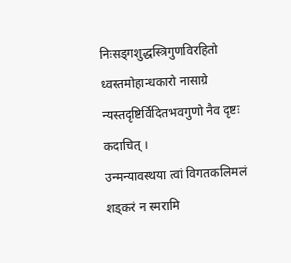निःसड्गशुद्धस्त्रिगुणविरहितो ध्वस्तमोहान्धकारो नासाग्रे न्यस्तदृष्टिर्विदितभवगुणो नैव दृष्टः कदाचित् ।
उन्मन्यावस्थया त्वां विगतकलिमलं शड्करं न स्मरामि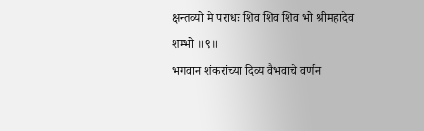क्षन्तव्यो मे पराधः शिव शिव शिव भो श्रीमहादेव शम्भो ॥९॥
भगवान शंकरांच्या दिव्य वैभवाचे वर्णन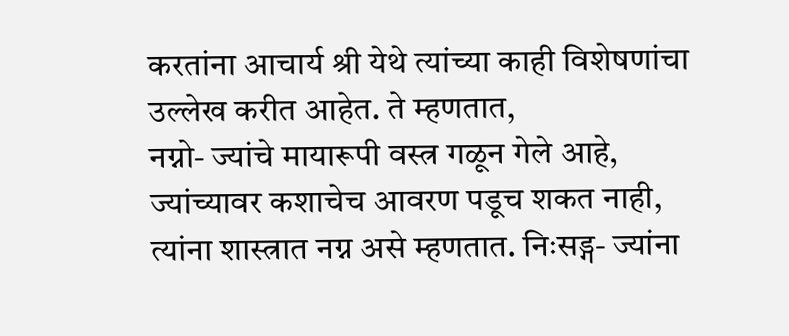करतांना आचार्य श्री येथे त्यांच्या काही विशेषणांचा उल्लेख करीत आहेत. ते म्हणतात,
नग्नो- ज्यांचे मायारूपी वस्त्र गळून गेले आहे, ज्यांच्यावर कशाचेच आवरण पडूच शकत नाही, त्यांना शास्त्रात नग्न असे म्हणतात. निःसड्ग- ज्यांना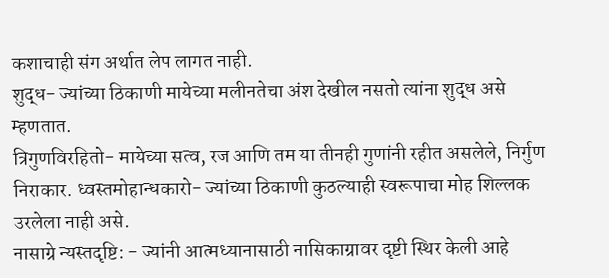कशाचाही संग अर्थात लेप लागत नाही.
शुद्ध- ज्यांच्या ठिकाणी मायेच्या मलीनतेचा अंश देखील नसतो त्यांना शुद्ध असे म्हणतात.
त्रिगुणविरहितो- मायेच्या सत्व, रज आणि तम या तीनही गुणांनी रहीत असलेले, निर्गुण निराकार. ध्वस्तमोहान्धकारो- ज्यांच्या ठिकाणी कुठल्याही स्वरूपाचा मोह शिल्लक उरलेला नाही असे.
नासाग्रे न्यस्तदृष्टि: - ज्यांनी आत्मध्यानासाठी नासिकाग्रावर दृष्टी स्थिर केली आहे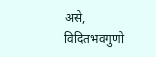असे,
विदितभवगुणो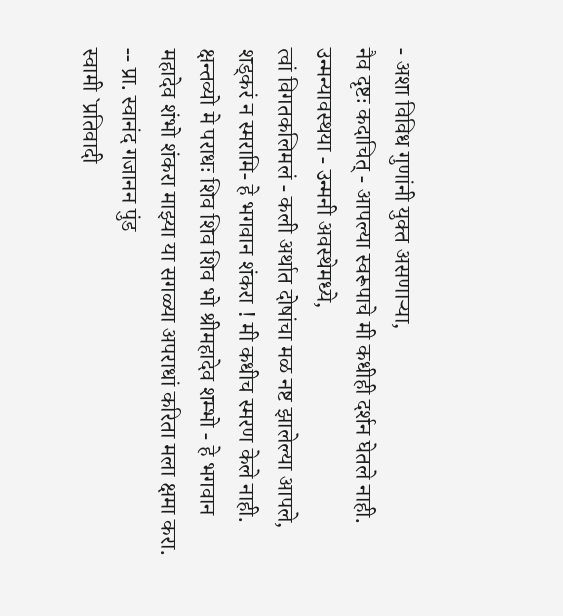- अशा विविध गुणांनी युक्त असणाऱ्या,
नैव दृष्टः कदाचित् - आपल्या स्वरूपाचे मी कधीही दर्शन घेतले नाही.
उन्मन्यावस्थया - उन्मनी अवस्थेमध्ये,
त्वां विगतकलिमलं - कली अर्थात दोषांचा मळ नष्ट झालेल्या आपले,
शड्करं न स्मरामि- हे भगवान शंकरा ! मी कधीच स्मरण केले नाही.
क्षन्तव्यो मे पराधः शिव शिव शिव भो श्रीमहादेव शम्भो - हे भगवान महादेव शंभो शंकरा माझ्या या सगळ्या अपराधां करिता मला क्षमा करा.
-- प्रा. स्वानंद गजानन पुंड
स्वामी `प्रतिवादी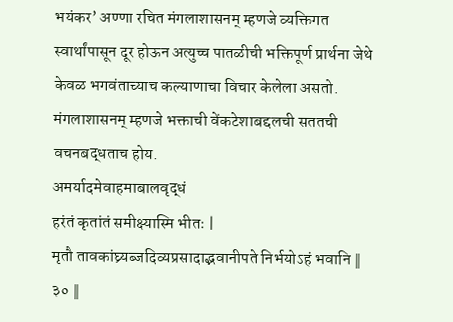भयंकर’ अण्णा रचित मंगलाशासनम् म्हणजे व्यक्तिगत स्वार्थांपासून दूर होऊन अत्युच्च पातळीची भक्तिपूर्ण प्रार्थना जेथे केवळ भगवंताच्याच कल्याणाचा विचार केलेला असतो. मंगलाशासनम् म्हणजे भक्ताची वेंकटेशाबद्दलची सततची वचनबद्धताच होय.
अमर्यादमेवाहमाबालवृद्धं
हरंतं कृतांतं समीक्ष्यास्मि भीतः |
मृतौ तावकांघ्र्यब्जदिव्यप्रसादाद्भवानीपते निर्भयोऽहं भवानि ‖ ३० ‖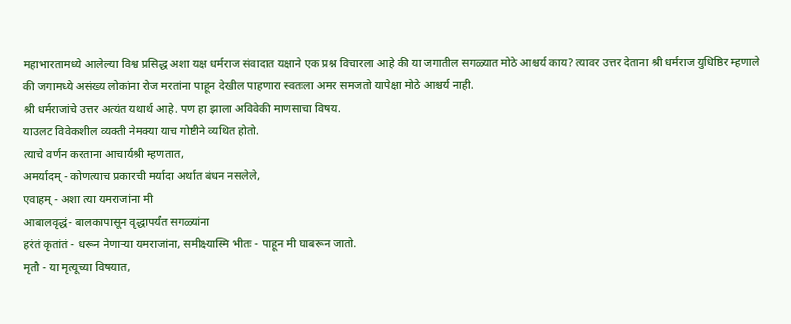महाभारतामध्ये आलेल्या विश्व प्रसिद्ध अशा यक्ष धर्मराज संवादात यक्षाने एक प्रश्न विचारला आहे की या जगातील सगळ्यात मोठे आश्चर्य काय? त्यावर उत्तर देताना श्री धर्मराज युधिष्ठिर म्हणाले की जगामध्ये असंख्य लोकांना रोज मरतांना पाहून देखील पाहणारा स्वतःला अमर समजतो यापेक्षा मोठे आश्चर्य नाही.
श्री धर्मराजांचे उत्तर अत्यंत यथार्थ आहे. पण हा झाला अविवेकी माणसाचा विषय.
याउलट विवेकशील व्यक्ती नेमक्या याच गोष्टीने व्यथित होतो.
त्याचे वर्णन करताना आचार्यश्री म्हणतात,
अमर्यादम् - कोणत्याच प्रकारची मर्यादा अर्थात बंधन नसलेले,
एवाहम् - अशा त्या यमराजांना मी
आबालवृद्धं- बालकापासून वृद्धापर्यंत सगळ्यांना
हरंतं कृतांतं - धरून नेणाऱ्या यमराजांना, समीक्ष्यास्मि भीतः - पाहून मी घाबरून जातो.
मृतौ - या मृत्यूच्या विषयात,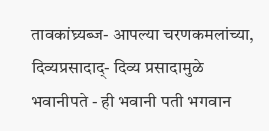तावकांघ्र्यब्ज- आपल्या चरणकमलांच्या,
दिव्यप्रसादाद्- दिव्य प्रसादामुळे
भवानीपते - ही भवानी पती भगवान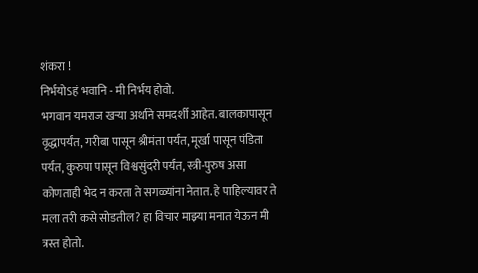शंकरा !
निर्भयोऽहं भवानि - मी निर्भय होवो.
भगवान यमराज खऱ्या अर्थाने समदर्शी आहेत. बालकापासून वृद्धापर्यंत, गरीबा पासून श्रीमंता पर्यंत, मूर्खा पासून पंडिता पर्यंत, कुरुपा पासून विश्वसुंदरी पर्यंत, स्त्री-पुरुष असा कोणताही भेद न करता ते सगळ्यांना नेतात. हे पाहिल्यावर ते मला तरी कसे सोडतील? हा विचार माझ्या मनात येऊन मी त्रस्त होतो.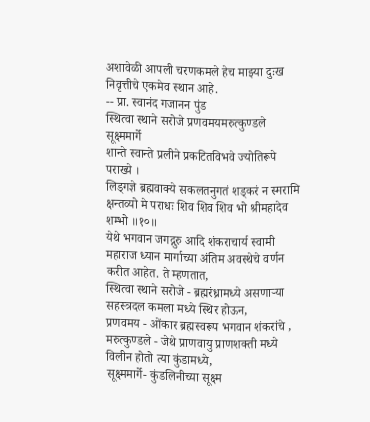अशावेळी आपली चरणकमले हेच माझ्या दुःख निवृत्तीचे एकमेव स्थान आहे.
-- प्रा. स्वानंद गजानन पुंड
स्थित्वा स्थाने सरोजे प्रणवमयमरुत्कुण्डले सूक्ष्ममार्गे
शान्ते स्वान्ते प्रलीने प्रकटितविभवे ज्योतिरूपे पराख्ये ।
लिड्गज्ञे ब्रह्मवाक्ये सकलतनुगतं शड्करं न स्मरामि
क्षन्तव्यो मे पराधः शिव शिव शिव भो श्रीमहादेव शम्भो ॥१०॥
येथे भगवान जगद्गुरु आदि शंकराचार्य स्वामी महाराज ध्यान मार्गाच्या अंतिम अवस्थेचे वर्णन करीत आहेत. ते म्हणतात,
स्थित्वा स्थाने सरोजे - ब्रह्मरंध्रामध्ये असणाऱ्या सहस्त्रदल कमला मध्ये स्थिर होऊन,
प्रणवमय - ओंकार ब्रह्मस्वरूप भगवान शंकरांचे ,
मरुत्कुण्डले - जेथे प्राणवायु प्राणशक्ती मध्ये विलीन होतो त्या कुंडामध्ये,
सूक्ष्ममार्गे- कुंडलिनीच्या सूक्ष्म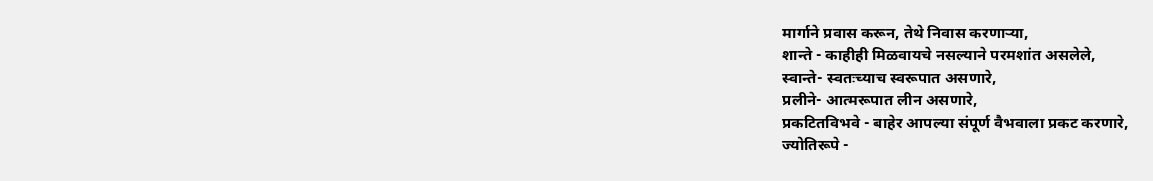मार्गाने प्रवास करून, तेथे निवास करणाऱ्या,
शान्ते - काहीही मिळवायचे नसल्याने परमशांत असलेले,
स्वान्ते- स्वतःच्याच स्वरूपात असणारे,
प्रलीने- आत्मरूपात लीन असणारे,
प्रकटितविभवे - बाहेर आपल्या संपूर्ण वैभवाला प्रकट करणारे,
ज्योतिरूपे -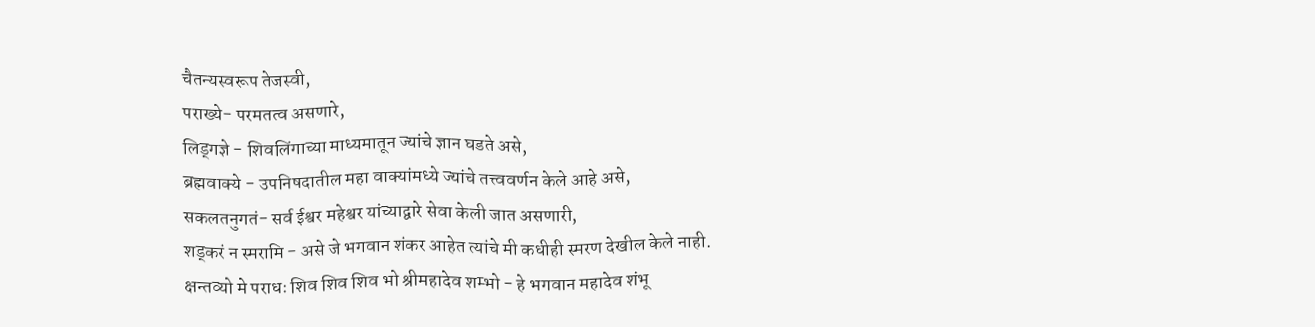चैतन्यस्वरूप तेजस्वी,
पराख्ये- परमतत्व असणारे,
लिड्गज्ञे - शिवलिंगाच्या माध्यमातून ज्यांचे ज्ञान घडते असे,
ब्रह्मवाक्ये - उपनिषदातील महा वाक्यांमध्ये ज्यांचे तत्त्ववर्णन केले आहे असे,
सकलतनुगतं- सर्व ईश्वर महेश्वर यांच्याद्वारे सेवा केली जात असणारी,
शड्करं न स्मरामि - असे जे भगवान शंकर आहेत त्यांचे मी कधीही स्मरण देखील केले नाही.
क्षन्तव्यो मे पराधः शिव शिव शिव भो श्रीमहादेव शम्भो - हे भगवान महादेव शंभू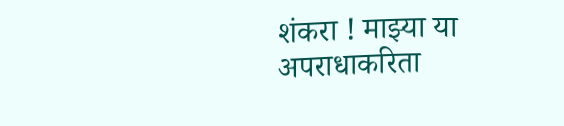शंकरा ! माझ्या या अपराधाकरिता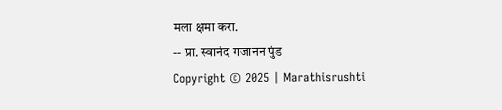मला क्षमा करा.
-- प्रा. स्वानंद गजानन पुंड
Copyright © 2025 | Marathisrushti